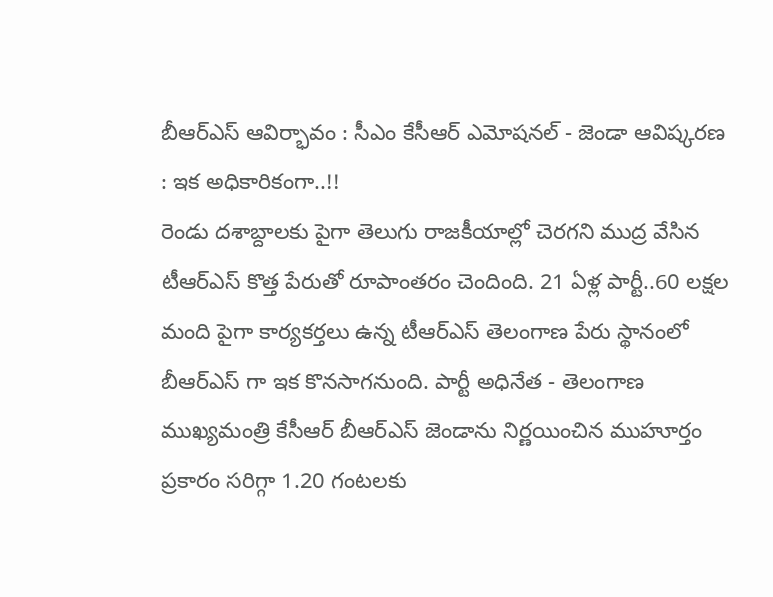బీఆర్ఎస్ ఆవిర్భావం : సీఎం కేసీఆర్ ఎమోషనల్ - జెండా ఆవిష్కరణ : ఇక అధికారికంగా..!!
రెండు దశాబ్దాలకు పైగా తెలుగు రాజకీయాల్లో చెరగని ముద్ర వేసిన టీఆర్ఎస్ కొత్త పేరుతో రూపాంతరం చెందింది. 21 ఏళ్ల పార్టీ..60 లక్షల మంది పైగా కార్యకర్తలు ఉన్న టీఆర్ఎస్ తెలంగాణ పేరు స్థానంలో బీఆర్ఎస్ గా ఇక కొనసాగనుంది. పార్టీ అధినేత - తెలంగాణ ముఖ్యమంత్రి కేసీఆర్ బీఆర్ఎస్ జెండాను నిర్ణయించిన ముహూర్తం ప్రకారం సరిగ్గా 1.20 గంటలకు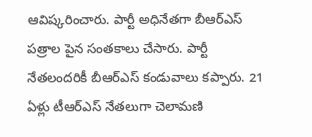ఆవిష్కరించారు. పార్టీ అధినేతగా బీఆర్ఎస్ పత్రాల పైన సంతకాలు చేసారు. పార్టీ నేతలందరికీ బీఆర్ఎస్ కండువాలు కప్పారు. 21 ఏళ్లు టీఆర్ఎస్ నేతలుగా చెలామణి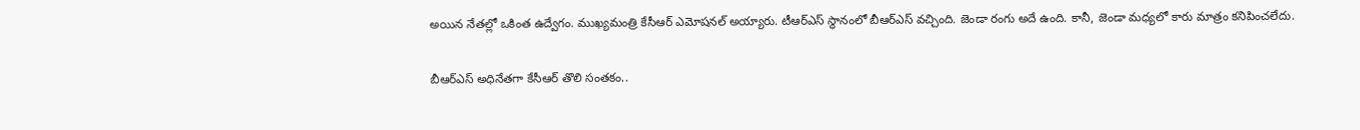అయిన నేతల్లో ఒకింత ఉద్వేగం. ముఖ్యమంత్రి కేసీఆర్ ఎమోషనల్ అయ్యారు. టీఆర్ఎస్ స్థానంలో బీఆర్ఎస్ వచ్చింది. జెండా రంగు అదే ఉంది. కానీ, జెండా మధ్యలో కారు మాత్రం కనిపించలేదు.

బీఆర్ఎస్ అధినేతగా కేసీఆర్ తొలి సంతకం..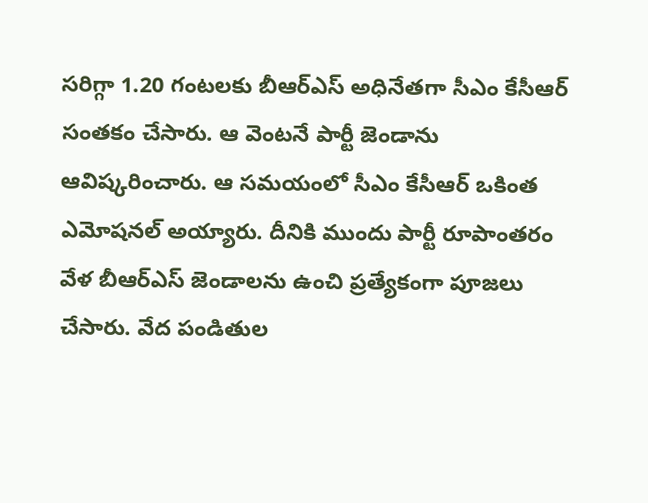సరిగ్గా 1.20 గంటలకు బీఆర్ఎస్ అధినేతగా సీఎం కేసీఆర్ సంతకం చేసారు. ఆ వెంటనే పార్టీ జెండాను ఆవిష్కరించారు. ఆ సమయంలో సీఎం కేసీఆర్ ఒకింత ఎమోషనల్ అయ్యారు. దీనికి ముందు పార్టీ రూపాంతరం వేళ బీఆర్ఎస్ జెండాలను ఉంచి ప్రత్యేకంగా పూజలు చేసారు. వేద పండితుల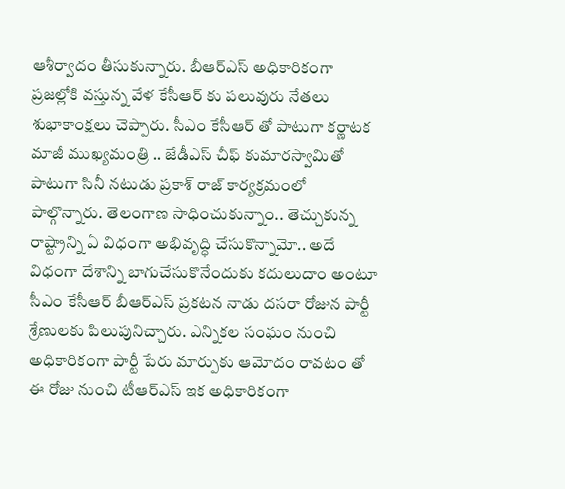ఆశీర్వాదం తీసుకున్నారు. బీఆర్ఎస్ అధికారికంగా ప్రజల్లోకి వస్తున్న వేళ కేసీఆర్ కు పలువురు నేతలు శుభాకాంక్షలు చెప్పారు. సీఎం కేసీఆర్ తో పాటుగా కర్ణాటక మాజీ ముఖ్యమంత్రి .. జేడీఎస్ చీఫ్ కుమారస్వామితో పాటుగా సినీ నటుడు ప్రకాశ్ రాజ్ కార్యక్రమంలో పాల్గొన్నారు. తెలంగాణ సాధించుకున్నాం.. తెచ్చుకున్న రాష్ట్రాన్ని ఏ విధంగా అభివృద్ధి చేసుకొన్నామో.. అదే విధంగా దేశాన్ని బాగుచేసుకొనేందుకు కదులుదాం అంటూ సీఎం కేసీఆర్ బీఆర్ఎస్ ప్రకటన నాడు దసరా రోజున పార్టీ శ్రేణులకు పిలుపునిచ్చారు. ఎన్నికల సంఘం నుంచి అధికారికంగా పార్టీ పేరు మార్పుకు ఆమోదం రావటం తో ఈ రోజు నుంచి టీఆర్ఎస్ ఇక అధికారికంగా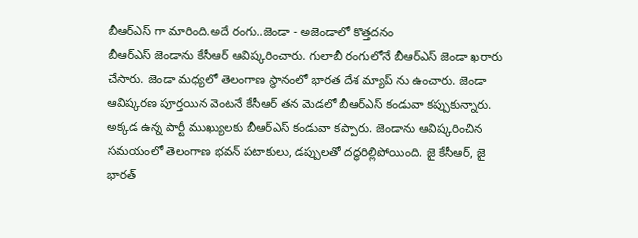బీఆర్ఎస్ గా మారింది.అదే రంగు..జెండా - అజెండాలో కొత్తదనం
బీఆర్ఎస్ జెండాను కేసీఆర్ ఆవిష్కరించారు. గులాబీ రంగులోనే బీఆర్ఎస్ జెండా ఖరారు చేసారు. జెండా మధ్యలో తెలంగాణ స్థానంలో భారత దేశ మ్యాప్ ను ఉంచారు. జెండా ఆవిష్కరణ పూర్తయిన వెంటనే కేసీఆర్ తన మెడలో బీఆర్ఎస్ కండువా కప్పుకున్నారు. అక్కడ ఉన్న పార్టీ ముఖ్యులకు బీఆర్ఎస్ కండువా కప్పారు. జెండాను ఆవిష్కరించిన సమయంలో తెలంగాణ భవన్ పటాకులు, డప్పులతో దద్ధరిల్లిపోయింది. జై కేసీఆర్, జై భారత్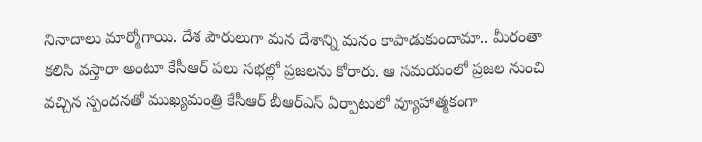నినాదాలు మార్మోగాయి. దేశ పౌరులుగా మన దేశాన్ని మనం కాపాడుకుందామా.. మీరంతా కలిసి వస్తారా అంటూ కేసీఆర్ పలు సభల్లో ప్రజలను కోరారు. ఆ సమయంలో ప్రజల నుంచి వచ్చిన స్పందనతో ముఖ్యమంత్రి కేసీఆర్ బీఆర్ఎస్ ఏర్పాటులో వ్యూహాత్మకంగా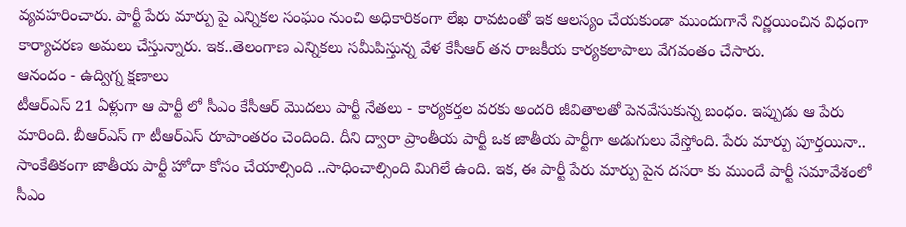వ్యవహరించారు. పార్టీ పేరు మార్పు పై ఎన్నికల సంఘం నుంచి అధికారికంగా లేఖ రావటంతో ఇక ఆలస్యం చేయకుండా ముందుగానే నిర్ణయించిన విధంగా కార్యాచరణ అమలు చేస్తున్నారు. ఇక..తెలంగాణ ఎన్నికలు సమీపిస్తున్న వేళ కేసీఆర్ తన రాజకీయ కార్యకలాపాలు వేగవంతం చేసారు.
ఆనందం - ఉద్విగ్న క్షణాలు
టీఆర్ఎస్ 21 ఏళ్లుగా ఆ పార్టీ లో సీఎం కేసీఆర్ మొదలు పార్టీ నేతలు - కార్యకర్తల వరకు అందరి జీవితాలతో పెనవేసుకున్న బంధం. ఇప్పుడు ఆ పేరు మారింది. బీఆర్ఎస్ గా టీఆర్ఎస్ రూపాంతరం చెందింది. దీని ద్వారా ప్రాంతీయ పార్టీ ఒక జాతీయ పార్టీగా అడుగులు వేస్తోంది. పేరు మార్పు పూర్తయినా.. సాంకేతికంగా జాతీయ పార్టీ హోదా కోసం చేయాల్సింది ..సాధించాల్సింది మిగిలే ఉంది. ఇక, ఈ పార్టీ పేరు మార్పు పైన దసరా కు ముందే పార్టీ సమావేశంలో సీఎం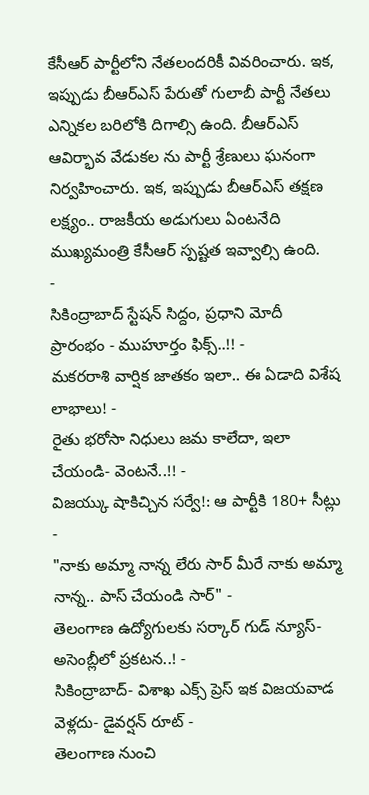కేసీఆర్ పార్టీలోని నేతలందరికీ వివరించారు. ఇక, ఇప్పుడు బీఆర్ఎస్ పేరుతో గులాబీ పార్టీ నేతలు ఎన్నికల బరిలోకి దిగాల్సి ఉంది. బీఆర్ఎస్ ఆవిర్భావ వేడుకల ను పార్టీ శ్రేణులు ఘనంగా నిర్వహించారు. ఇక, ఇప్పుడు బీఆర్ఎస్ తక్షణ లక్ష్యం.. రాజకీయ అడుగులు ఏంటనేది ముఖ్యమంత్రి కేసీఆర్ స్పష్టత ఇవ్వాల్సి ఉంది.
-
సికింద్రాబాద్ స్టేషన్ సిద్దం, ప్రధాని మోదీ ప్రారంభం - ముహూర్తం ఫిక్స్..!! -
మకరరాశి వార్షిక జాతకం ఇలా.. ఈ ఏడాది విశేష లాభాలు! -
రైతు భరోసా నిధులు జమ కాలేదా, ఇలా చేయండి- వెంటనే..!! -
విజయ్కు షాకిచ్చిన సర్వే!: ఆ పార్టీకి 180+ సీట్లు -
"నాకు అమ్మా నాన్న లేరు సార్ మీరే నాకు అమ్మా నాన్న.. పాస్ చేయండి సార్" -
తెలంగాణ ఉద్యోగులకు సర్కార్ గుడ్ న్యూస్-అసెంబ్లీలో ప్రకటన..! -
సికింద్రాబాద్- విశాఖ ఎక్స్ ప్రెస్ ఇక విజయవాడ వెళ్లదు- డైవర్షన్ రూట్ -
తెలంగాణ నుంచి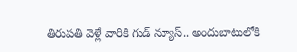తిరుపతి వెళ్లే వారికి గుడ్ న్యూస్.. అందుబాటులోకి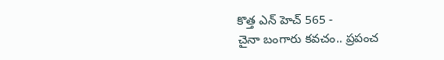కొత్త ఎన్ హెచ్ 565 -
చైనా బంగారు కవచం.. ప్రపంచ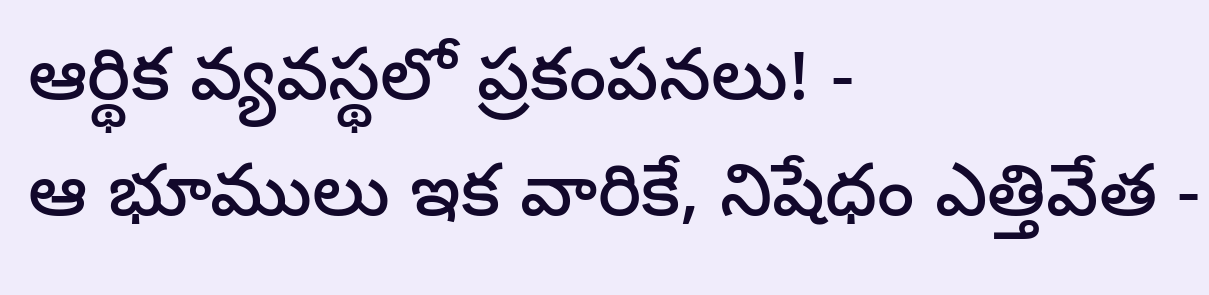ఆర్థిక వ్యవస్థలో ప్రకంపనలు! -
ఆ భూములు ఇక వారికే, నిషేధం ఎత్తివేత -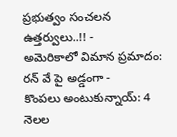ప్రభుత్వం సంచలన ఉత్తర్వులు..!! -
అమెరికాలో విమాన ప్రమాదం: రన్ వే పై అడ్డంగా -
కొంపలు అంటుకున్నాయ్: 4 నెలల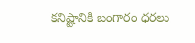కనిష్టానికి బంగారం ధరలు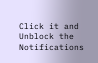Click it and Unblock the Notifications